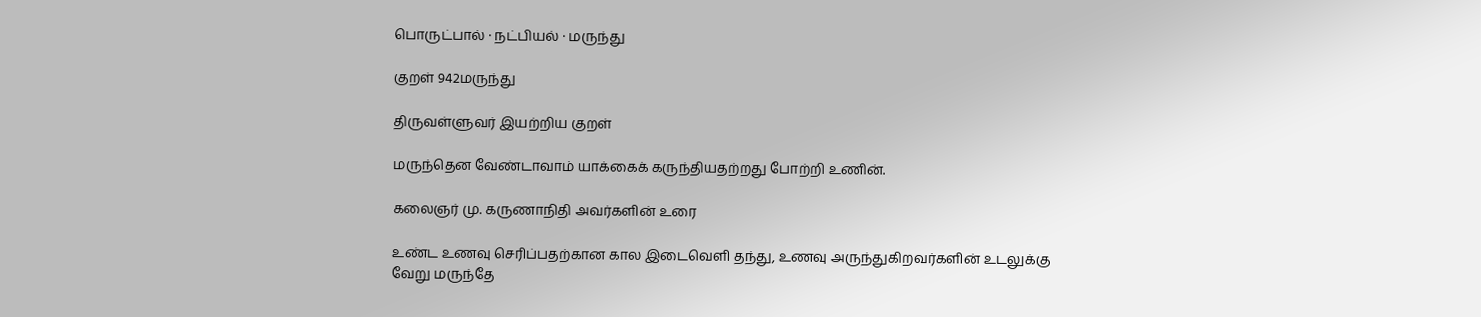பொருட்பால் · நட்பியல் · மருந்து

குறள் 942மருந்து

திருவள்ளுவர் இயற்றிய குறள்

மருந்தென வேண்டாவாம் யாக்கைக் கருந்தியதற்றது போற்றி உணின்.

கலைஞர் மு. கருணாநிதி அவர்களின் உரை

உண்ட உணவு செரிப்பதற்கான கால இடைவெளி தந்து, உணவு அருந்துகிறவர்களின் உடலுக்கு வேறு மருந்தே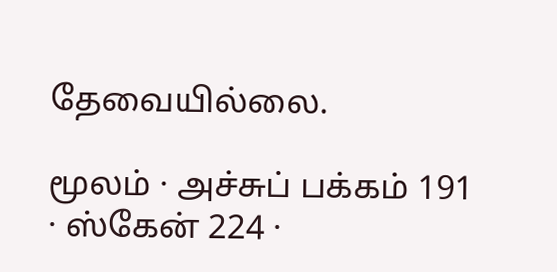தேவையில்லை.

மூலம் · அச்சுப் பக்கம் 191 · ஸ்கேன் 224 ·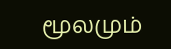மூலமும்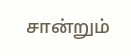சான்றும்